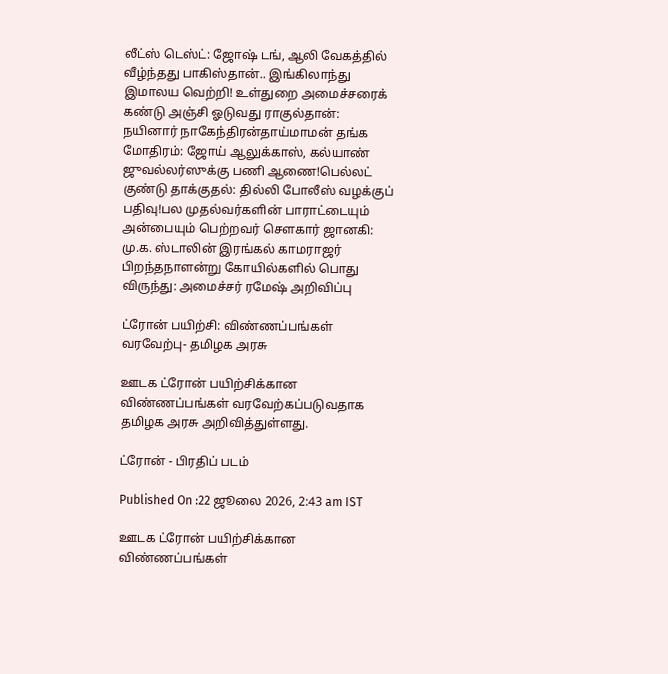லீட்ஸ் டெஸ்ட்: ஜோஷ் டங், ஆலி வேகத்தில் வீழ்ந்தது பாகிஸ்தான்.. இங்கிலாந்து இமாலய வெற்றி! உள்துறை அமைச்சரைக் கண்டு அஞ்சி ஓடுவது ராகுல்தான்: நயினார் நாகேந்திரன்தாய்மாமன் தங்க மோதிரம்: ஜோய் ஆலுக்காஸ், கல்யாண் ஜுவல்லர்ஸுக்கு பணி ஆணை!பெல்லட் குண்டு தாக்குதல்: தில்லி போலீஸ் வழக்குப் பதிவு!பல முதல்வர்களின் பாராட்டையும் அன்பையும் பெற்றவர் சௌகார் ஜானகி: மு.க. ஸ்டாலின் இரங்கல் காமராஜர் பிறந்தநாளன்று கோயில்களில் பொது விருந்து: அமைச்சர் ரமேஷ் அறிவிப்பு

ட்ரோன் பயிற்சி: விண்ணப்பங்கள் வரவேற்பு- தமிழக அரசு

ஊடக ட்ரோன் பயிற்சிக்கான விண்ணப்பங்கள் வரவேற்கப்படுவதாக தமிழக அரசு அறிவித்துள்ளது.

ட்ரோன் - பிரதிப் படம்

Published On :22 ஜூலை 2026, 2:43 am IST

ஊடக ட்ரோன் பயிற்சிக்கான விண்ணப்பங்கள்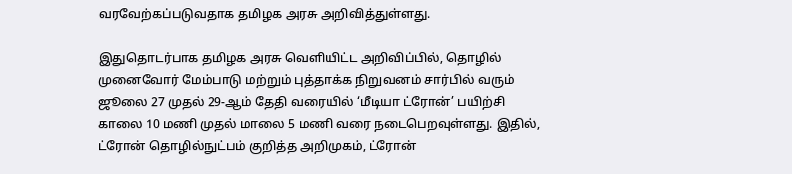வரவேற்கப்படுவதாக தமிழக அரசு அறிவித்துள்ளது.

இதுதொடர்பாக தமிழக அரசு வெளியிட்ட அறிவிப்பில், தொழில் முனைவோர் மேம்பாடு மற்றும் புத்தாக்க நிறுவனம் சார்பில் வரும் ஜூலை 27 முதல் 29-ஆம் தேதி வரையில் ‘மீடியா ட்ரோன்’ பயிற்சி காலை 10 மணி முதல் மாலை 5 மணி வரை நடைபெறவுள்ளது. இதில், ட்ரோன் தொழில்நுட்பம் குறித்த அறிமுகம், ட்ரோன்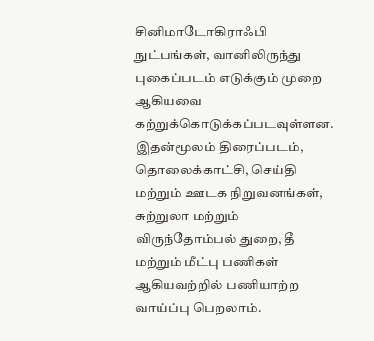சினிமாடோகிராஃபி நுட்பங்கள், வானிலிருந்து புகைப்படம் எடுக்கும் முறை ஆகியவை கற்றுக்கொடுக்கப்படவுள்ளன. இதன்மூலம் திரைப்படம், தொலைக்காட்சி, செய்தி மற்றும் ஊடக நிறுவனங்கள், சுற்றுலா மற்றும் விருந்தோம்பல் துறை, தீ மற்றும் மீட்பு பணிகள் ஆகியவற்றில் பணியாற்ற வாய்ப்பு பெறலாம்.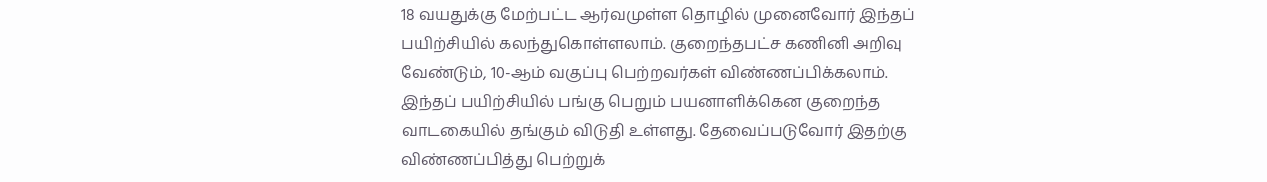18 வயதுக்கு மேற்பட்ட ஆர்வமுள்ள தொழில் முனைவோர் இந்தப் பயிற்சியில் கலந்துகொள்ளலாம். குறைந்தபட்ச கணினி அறிவு வேண்டும், 10-ஆம் வகுப்பு பெற்றவர்கள் விண்ணப்பிக்கலாம். இந்தப் பயிற்சியில் பங்கு பெறும் பயனாளிக்கென குறைந்த வாடகையில் தங்கும் விடுதி உள்ளது. தேவைப்படுவோர் இதற்கு விண்ணப்பித்து பெற்றுக்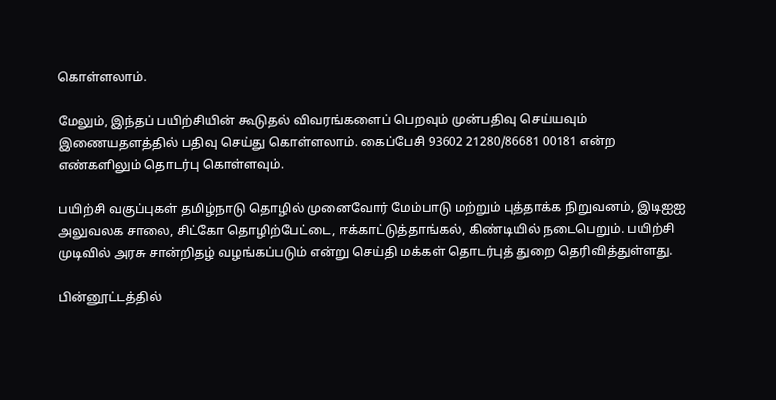கொள்ளலாம்.

மேலும், இந்தப் பயிற்சியின் கூடுதல் விவரங்களைப் பெறவும் முன்பதிவு செய்யவும் இணையதளத்தில் பதிவு செய்து கொள்ளலாம். கைப்பேசி 93602 21280/86681 00181 என்ற எண்களிலும் தொடர்பு கொள்ளவும்.

பயிற்சி வகுப்புகள் தமிழ்நாடு தொழில் முனைவோர் மேம்பாடு மற்றும் புத்தாக்க நிறுவனம், இடிஐஐ அலுவலக சாலை, சிட்கோ தொழிற்பேட்டை, ஈக்காட்டுத்தாங்கல், கிண்டியில் நடைபெறும். பயிற்சி முடிவில் அரசு சான்றிதழ் வழங்கப்படும் என்று செய்தி மக்கள் தொடர்புத் துறை தெரிவித்துள்ளது.

பின்னூட்டத்தில்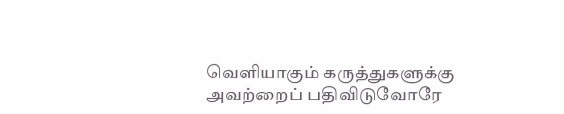வெளியாகும் கருத்துகளுக்கு அவற்றைப் பதிவிடுவோரே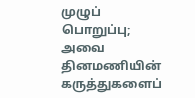முழுப் பொறுப்பு; அவை தினமணியின் கருத்துகளைப்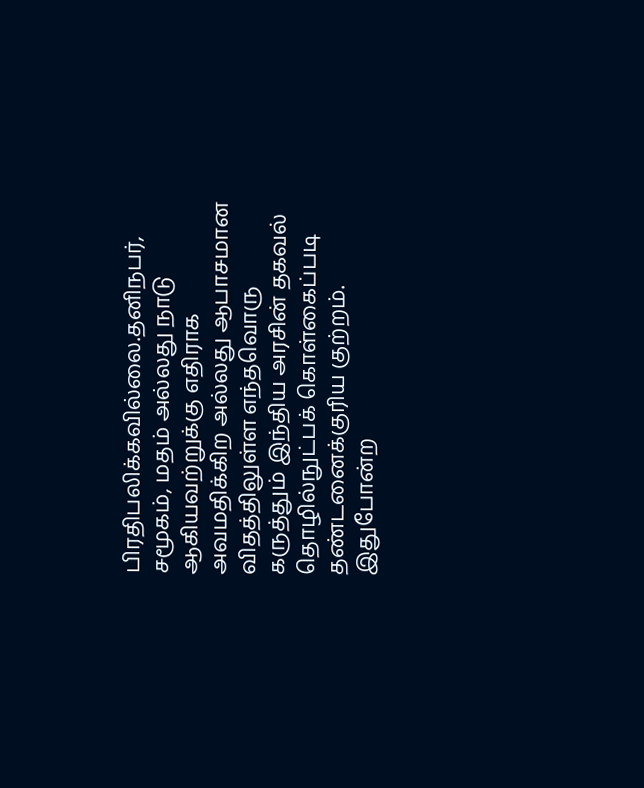பிரதிபலிக்கவில்லை.தனிநபர், சமூகம், மதம் அல்லது நாடு ஆகியவற்றுக்கு எதிராக அவமதிக்கிற அல்லது ஆபாசமான விதத்திலுள்ள எந்தவொரு கருத்தும் இந்திய அரசின் தகவல் தொழில்நுட்பக் கொள்கைப்படி தண்டனைக்குரிய குற்றம். இதுபோன்ற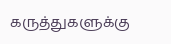கருத்துகளுக்கு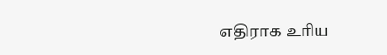எதிராக உரிய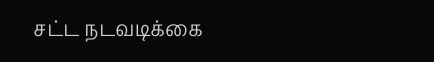சட்ட நடவடிக்கை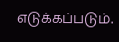எடுக்கப்படும்.